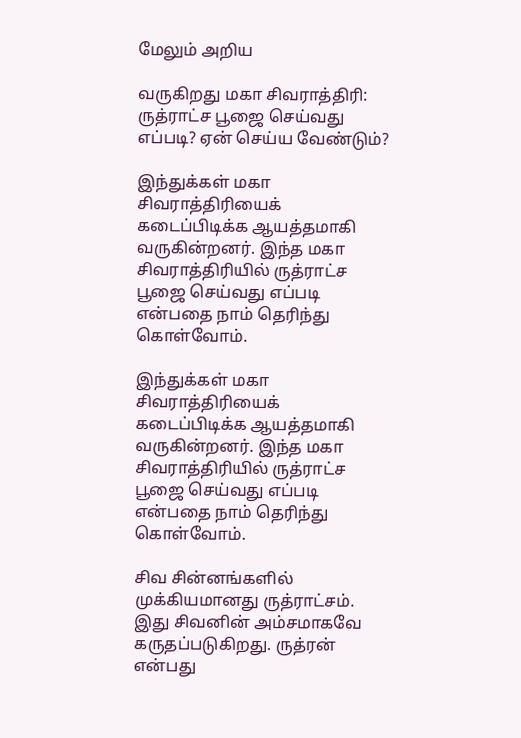மேலும் அறிய

வருகிறது மகா சிவராத்திரி: ருத்ராட்ச பூஜை செய்வது எப்படி? ஏன் செய்ய வேண்டும்?

இந்துக்கள் மகா சிவராத்திரியைக் கடைப்பிடிக்க ஆயத்தமாகி வருகின்றனர். இந்த மகா சிவராத்திரியில் ருத்ராட்ச பூஜை செய்வது எப்படி என்பதை நாம் தெரிந்து கொள்வோம்.

இந்துக்கள் மகா சிவராத்திரியைக் கடைப்பிடிக்க ஆயத்தமாகி வருகின்றனர். இந்த மகா சிவராத்திரியில் ருத்ராட்ச பூஜை செய்வது எப்படி என்பதை நாம் தெரிந்து கொள்வோம்.

சிவ சின்னங்களில் முக்கியமானது ருத்ராட்சம். இது சிவனின் அம்சமாகவே கருதப்படுகிறது. ருத்ரன் என்பது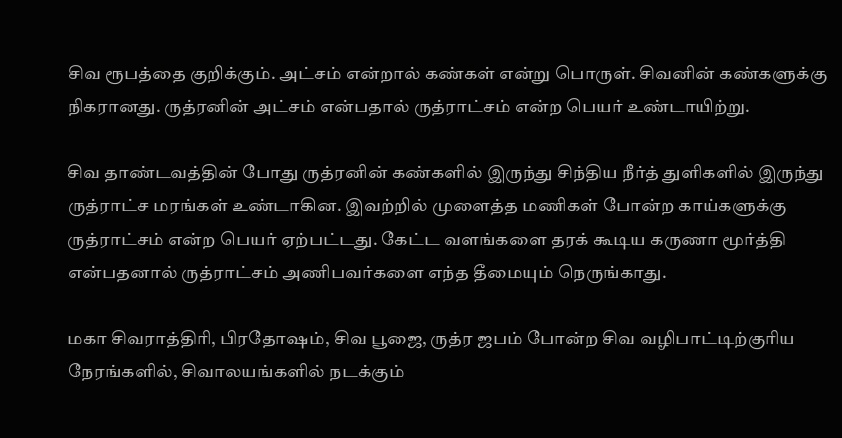சிவ ரூபத்தை குறிக்கும். அட்சம் என்றால் கண்கள் என்று பொருள். சிவனின் கண்களுக்கு நிகரானது. ருத்ரனின் அட்சம் என்பதால் ருத்ராட்சம் என்ற பெயர் உண்டாயிற்று.

சிவ தாண்டவத்தின் போது ருத்ரனின் கண்களில் இருந்து சிந்திய நீர்த் துளிகளில் இருந்து ருத்ராட்ச மரங்கள் உண்டாகின. இவற்றில் முளைத்த மணிகள் போன்ற காய்களுக்கு ருத்ராட்சம் என்ற பெயர் ஏற்பட்டது. கேட்ட வளங்களை தரக் கூடிய கருணா மூர்த்தி என்பதனால் ருத்ராட்சம் அணிபவர்களை எந்த தீமையும் நெருங்காது.

மகா சிவராத்திரி, பிரதோஷம், சிவ பூஜை, ருத்ர ஜபம் போன்ற சிவ வழிபாட்டிற்குரிய நேரங்களில், சிவாலயங்களில் நடக்கும்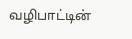வழிபாட்டின்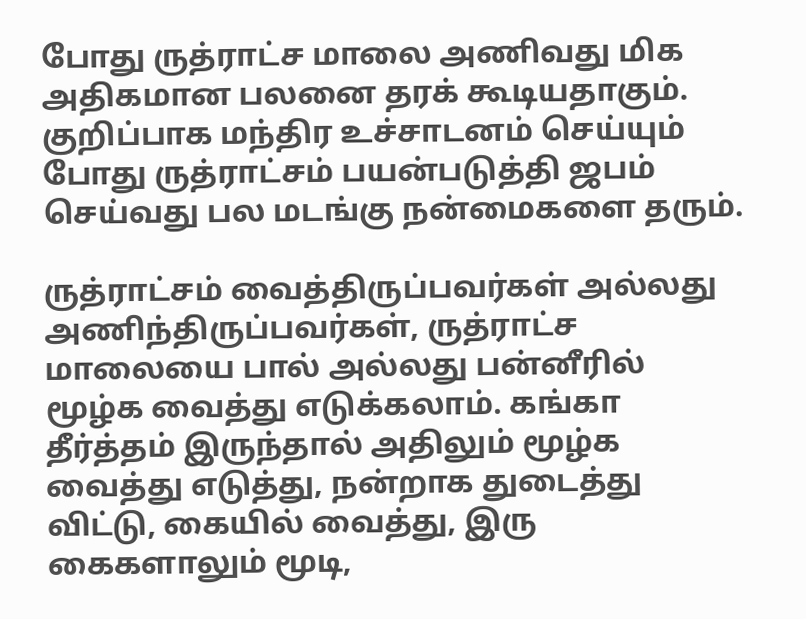போது ருத்ராட்ச மாலை அணிவது மிக அதிகமான பலனை தரக் கூடியதாகும். குறிப்பாக மந்திர உச்சாடனம் செய்யும் போது ருத்ராட்சம் பயன்படுத்தி ஜபம் செய்வது பல மடங்கு நன்மைகளை தரும்.

ருத்ராட்சம் வைத்திருப்பவர்கள் அல்லது அணிந்திருப்பவர்கள், ருத்ராட்ச மாலையை பால் அல்லது பன்னீரில் மூழ்க வைத்து எடுக்கலாம். கங்கா தீர்த்தம் இருந்தால் அதிலும் மூழ்க வைத்து எடுத்து, நன்றாக துடைத்து விட்டு, கையில் வைத்து, இரு கைகளாலும் மூடி,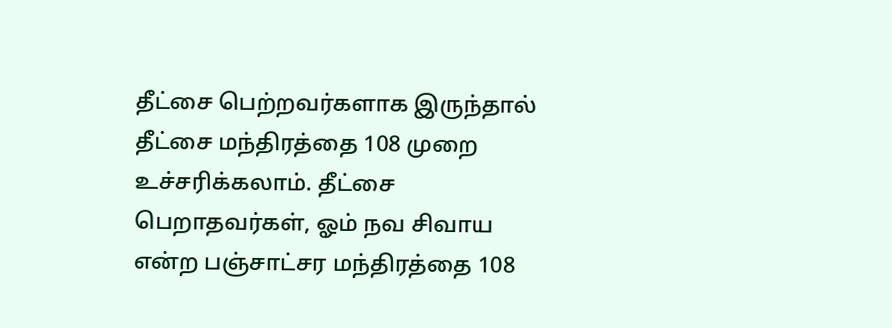தீட்சை பெற்றவர்களாக இருந்தால் தீட்சை மந்திரத்தை 108 முறை உச்சரிக்கலாம். தீட்சை பெறாதவர்கள், ஓம் நவ சிவாய என்ற பஞ்சாட்சர மந்திரத்தை 108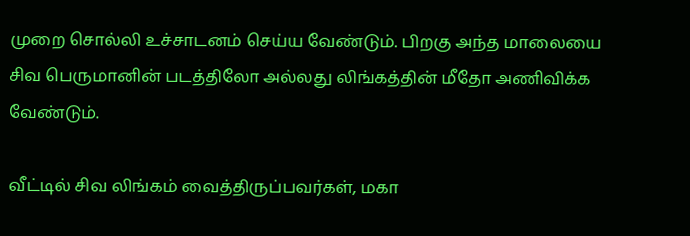முறை சொல்லி உச்சாடனம் செய்ய வேண்டும். பிறகு அந்த மாலையை சிவ பெருமானின் படத்திலோ அல்லது லிங்கத்தின் மீதோ அணிவிக்க வேண்டும்.

வீட்டில் சிவ லிங்கம் வைத்திருப்பவர்கள், மகா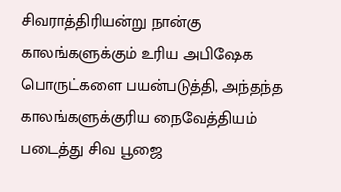சிவராத்திரியன்று நான்கு காலங்களுக்கும் உரிய அபிஷேக பொருட்களை பயன்படுத்தி, அந்தந்த காலங்களுக்குரிய நைவேத்தியம் படைத்து சிவ பூஜை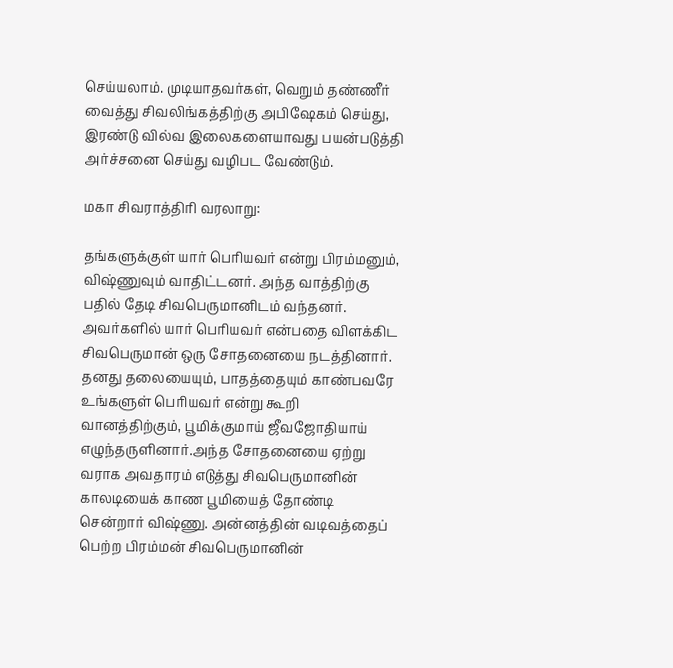செய்யலாம். முடியாதவர்கள், வெறும் தண்ணீர் வைத்து சிவலிங்கத்திற்கு அபிஷேகம் செய்து, இரண்டு வில்வ இலைகளையாவது பயன்படுத்தி அர்ச்சனை செய்து வழிபட வேண்டும்.

மகா சிவராத்திரி வரலாறு:

தங்களுக்குள் யார் பெரியவர் என்று பிரம்மனும், விஷ்ணுவும் வாதிட்டனர். அந்த வாத்திற்கு பதில் தேடி சிவபெருமானிடம் வந்தனர். அவர்களில் யார் பெரியவர் என்பதை விளக்கிட சிவபெருமான் ஒரு சோதனையை நடத்தினார். தனது தலையையும், பாதத்தையும் காண்பவரே உங்களுள் பெரியவர் என்று கூறி வானத்திற்கும், பூமிக்குமாய் ஜீவஜோதியாய் எழுந்தருளினார்.அந்த சோதனையை ஏற்று வராக அவதாரம் எடுத்து சிவபெருமானின் காலடியைக் காண பூமியைத் தோண்டி சென்றார் விஷ்ணு. அன்னத்தின் வடிவத்தைப் பெற்ற பிரம்மன் சிவபெருமானின்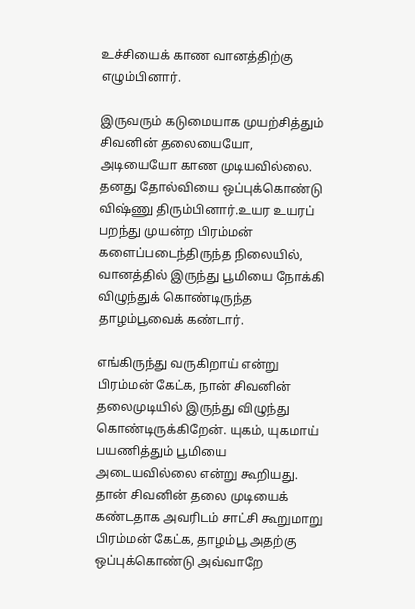உச்சியைக் காண வானத்திற்கு எழும்பினார்.

இருவரும் கடுமையாக முயற்சித்தும் சிவனின் தலையையோ, அடியையோ காண முடியவில்லை. தனது தோல்வியை ஒப்புக்கொண்டு விஷ்ணு திரும்பினார்.உயர உயரப் பறந்து முயன்ற பிரம்மன் களைப்படைந்திருந்த நிலையில், வானத்தில் இருந்து பூமியை நோக்கி விழுந்துக் கொண்டிருந்த தாழம்பூவைக் கண்டார்.

எங்கிருந்து வருகிறாய் என்று பிரம்மன் கேட்க, நான் சிவனின் தலைமுடியில் இருந்து விழுந்து கொண்டிருக்கிறேன். யுகம், யுகமாய் பயணித்தும் பூமியை அடையவில்லை என்று கூறியது. தான் சிவனின் தலை முடியைக் கண்டதாக அவரிடம் சாட்சி கூறுமாறு பிரம்மன் கேட்க, தாழம்பூ அதற்கு ஒப்புக்கொண்டு அவ்வாறே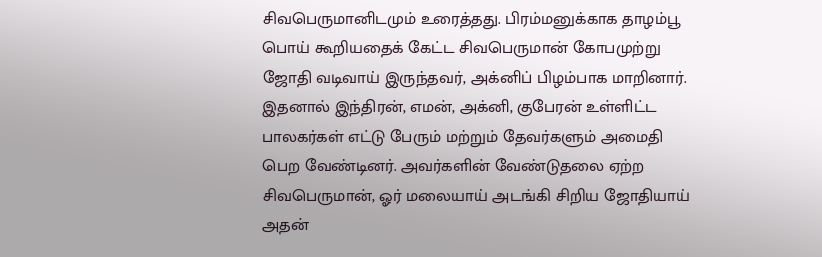சிவபெருமானிடமும் உரைத்தது. பிரம்மனுக்காக தாழம்பூ பொய் கூறியதைக் கேட்ட சிவபெருமான் கோபமுற்று ஜோதி வடிவாய் இருந்தவர், அக்னிப் பிழம்பாக மாறினார். இதனால் இந்திரன், எமன், அக்னி, குபேரன் உள்ளிட்ட பாலகர்கள் எட்டு பேரும் மற்றும் தேவர்களும் அமைதி பெற வேண்டினர். அவர்களின் வேண்டுதலை ஏற்ற சிவபெருமான், ஓர் மலையாய் அடங்கி சிறிய ஜோதியாய் அதன்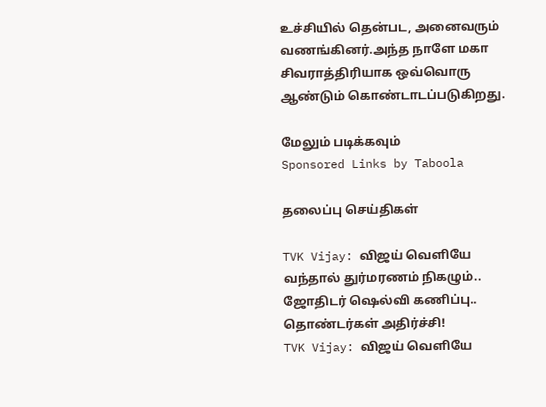உச்சியில் தென்பட, அனைவரும் வணங்கினர்.அந்த நாளே மகா சிவராத்திரியாக ஒவ்வொரு ஆண்டும் கொண்டாடப்படுகிறது.

மேலும் படிக்கவும்
Sponsored Links by Taboola

தலைப்பு செய்திகள்

TVK Vijay: விஜய் வெளியே வந்தால் துர்மரணம் நிகழும்.. ஜோதிடர் ஷெல்வி கணிப்பு.. தொண்டர்கள் அதிர்ச்சி!
TVK Vijay: விஜய் வெளியே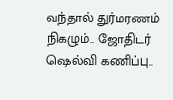வந்தால் துர்மரணம் நிகழும்.. ஜோதிடர் ஷெல்வி கணிப்பு..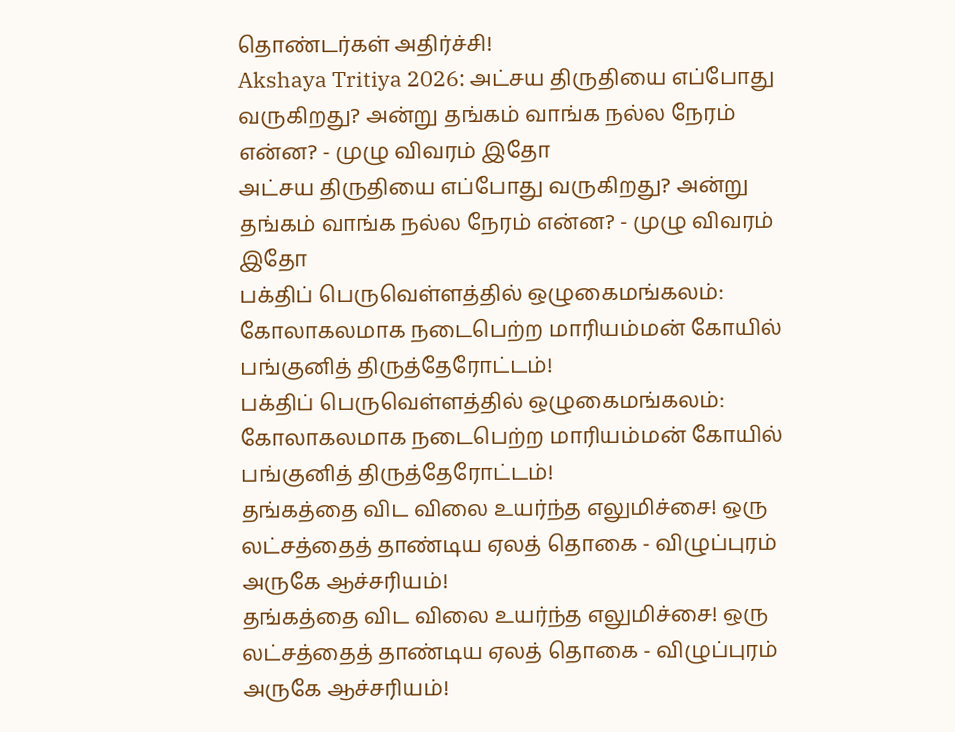தொண்டர்கள் அதிர்ச்சி!
Akshaya Tritiya 2026: அட்சய திருதியை எப்போது வருகிறது? அன்று தங்கம் வாங்க நல்ல நேரம் என்ன? - முழு விவரம் இதோ
அட்சய திருதியை எப்போது வருகிறது? அன்று தங்கம் வாங்க நல்ல நேரம் என்ன? - முழு விவரம் இதோ
பக்திப் பெருவெள்ளத்தில் ஒழுகைமங்கலம்: கோலாகலமாக நடைபெற்ற மாரியம்மன் கோயில் பங்குனித் திருத்தேரோட்டம்!
பக்திப் பெருவெள்ளத்தில் ஒழுகைமங்கலம்: கோலாகலமாக நடைபெற்ற மாரியம்மன் கோயில் பங்குனித் திருத்தேரோட்டம்!
தங்கத்தை விட விலை உயர்ந்த எலுமிச்சை! ஒரு லட்சத்தைத் தாண்டிய ஏலத் தொகை - விழுப்புரம் அருகே ஆச்சரியம்!
தங்கத்தை விட விலை உயர்ந்த எலுமிச்சை! ஒரு லட்சத்தைத் தாண்டிய ஏலத் தொகை - விழுப்புரம் அருகே ஆச்சரியம்!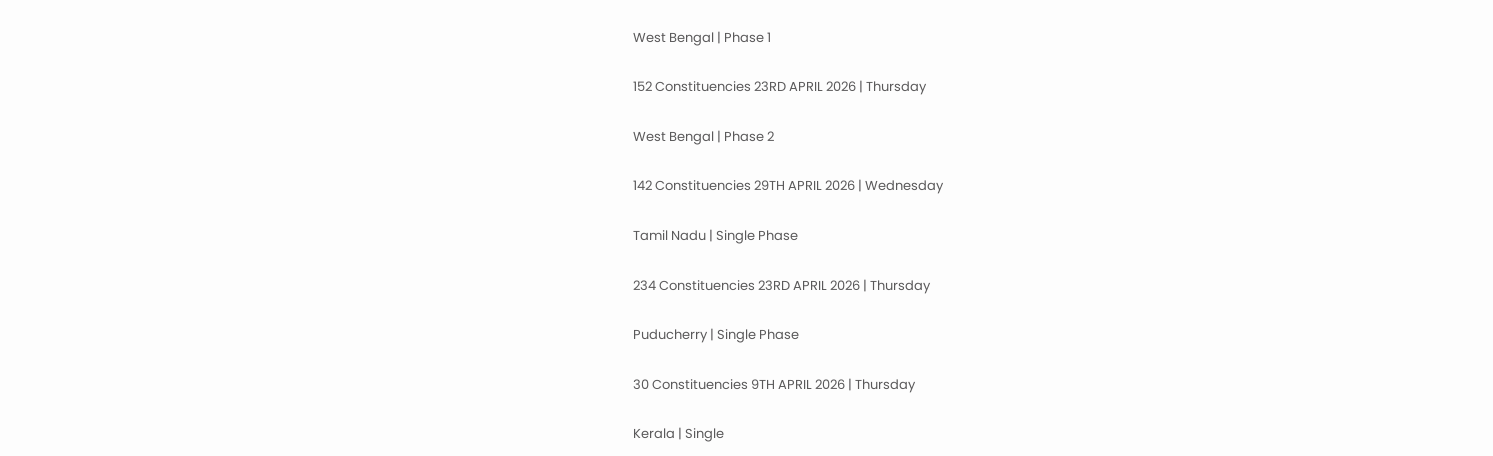West Bengal | Phase 1

152 Constituencies 23RD APRIL 2026 | Thursday

West Bengal | Phase 2

142 Constituencies 29TH APRIL 2026 | Wednesday

Tamil Nadu | Single Phase

234 Constituencies 23RD APRIL 2026 | Thursday

Puducherry | Single Phase

30 Constituencies 9TH APRIL 2026 | Thursday

Kerala | Single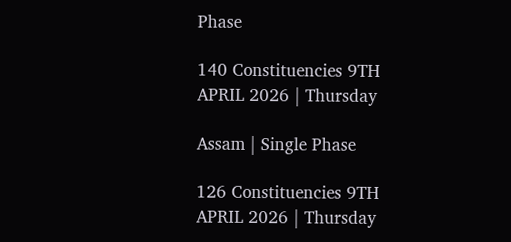Phase

140 Constituencies 9TH APRIL 2026 | Thursday

Assam | Single Phase

126 Constituencies 9TH APRIL 2026 | Thursday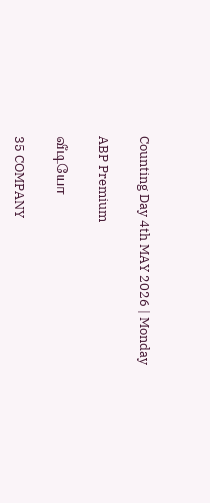Counting Day 4th MAY 2026 | Monday

ABP Premium

வீடியோ

35 COMPANY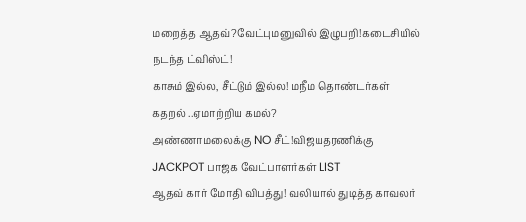மறைத்த ஆதவ்?வேட்புமனுவில் இழுபறி!கடைசியில் நடந்த ட்விஸ்ட்!
காசும் இல்ல, சீட்டும் இல்ல! மநீம தொண்டர்கள் கதறல் ..ஏமாற்றிய கமல்?
அண்ணாமலைக்கு NO சீட்!விஜயதரணிக்கு JACKPOT பாஜக வேட்பாளர்கள் LIST
ஆதவ் கார் மோதி விபத்து! வலியால் துடித்த காவலர்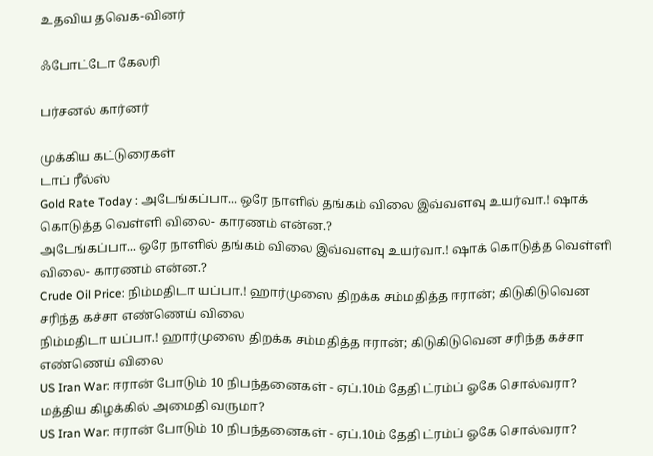உதவிய தவெக-வினர்

ஃபோட்டோ கேலரி

பர்சனல் கார்னர்

முக்கிய கட்டுரைகள்
டாப் ரீல்ஸ்
Gold Rate Today : அடேங்கப்பா... ஒரே நாளில் தங்கம் விலை இவ்வளவு உயர்வா.! ஷாக் கொடுத்த வெள்ளி விலை- காரணம் என்ன.?
அடேங்கப்பா... ஒரே நாளில் தங்கம் விலை இவ்வளவு உயர்வா.! ஷாக் கொடுத்த வெள்ளி விலை- காரணம் என்ன.?
Crude Oil Price: நிம்மதிடா யப்பா.! ஹார்முஸை திறக்க சம்மதித்த ஈரான்; கிடுகிடுவென சரிந்த கச்சா எண்ணெய் விலை
நிம்மதிடா யப்பா.! ஹார்முஸை திறக்க சம்மதித்த ஈரான்; கிடுகிடுவென சரிந்த கச்சா எண்ணெய் விலை
US Iran War: ஈரான் போடும் 10 நிபந்தனைகள் - ஏப்.10ம் தேதி ட்ரம்ப் ஓகே சொல்வரா? மத்திய கிழக்கில் அமைதி வருமா?
US Iran War: ஈரான் போடும் 10 நிபந்தனைகள் - ஏப்.10ம் தேதி ட்ரம்ப் ஓகே சொல்வரா?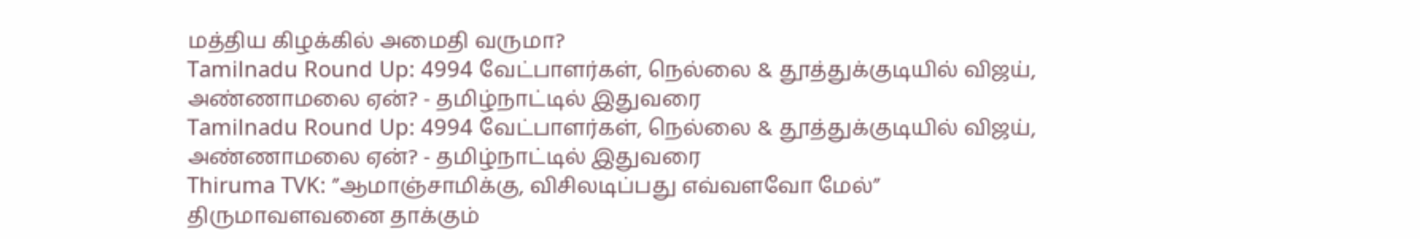மத்திய கிழக்கில் அமைதி வருமா?
Tamilnadu Round Up: 4994 வேட்பாளர்கள், நெல்லை & தூத்துக்குடியில் விஜய், அண்ணாமலை ஏன்? - தமிழ்நாட்டில் இதுவரை
Tamilnadu Round Up: 4994 வேட்பாளர்கள், நெல்லை & தூத்துக்குடியில் விஜய், அண்ணாமலை ஏன்? - தமிழ்நாட்டில் இதுவரை
Thiruma TVK: ”ஆமாஞ்சாமிக்கு, விசிலடிப்பது எவ்வளவோ மேல்” திருமாவளவனை தாக்கும்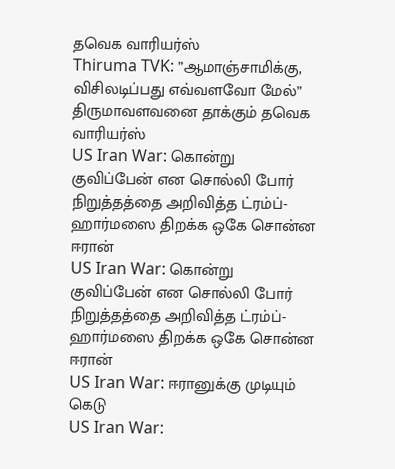தவெக வாரியர்ஸ்
Thiruma TVK: ”ஆமாஞ்சாமிக்கு, விசிலடிப்பது எவ்வளவோ மேல்” திருமாவளவனை தாக்கும் தவெக வாரியர்ஸ்
US Iran War: கொன்று குவிப்பேன் என சொல்லி போர் நிறுத்தத்தை அறிவித்த ட்ரம்ப்- ஹார்மஸை திறக்க ஒகே சொன்ன ஈரான்
US Iran War: கொன்று குவிப்பேன் என சொல்லி போர் நிறுத்தத்தை அறிவித்த ட்ரம்ப்- ஹார்மஸை திறக்க ஒகே சொன்ன ஈரான்
US Iran War: ஈரானுக்கு முடியும் கெடு
US Iran War: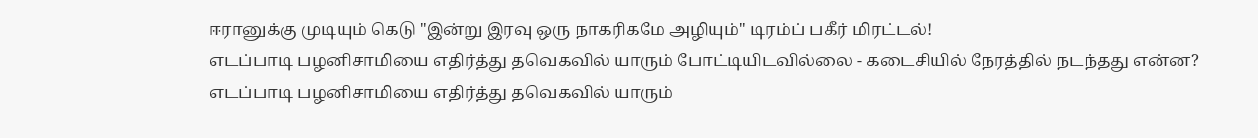ஈரானுக்கு முடியும் கெடு "இன்று இரவு ஒரு நாகரிகமே அழியும்" டிரம்ப் பகீர் மிரட்டல்!
எடப்பாடி பழனிசாமியை எதிர்த்து தவெகவில் யாரும் போட்டியிடவில்லை - கடைசியில் நேரத்தில் நடந்தது என்ன?
எடப்பாடி பழனிசாமியை எதிர்த்து தவெகவில் யாரும்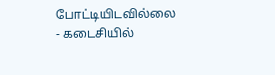போட்டியிடவில்லை - கடைசியில்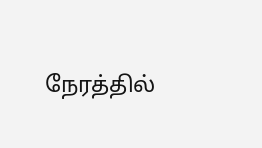நேரத்தில்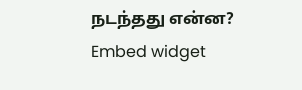நடந்தது என்ன?
Embed widget